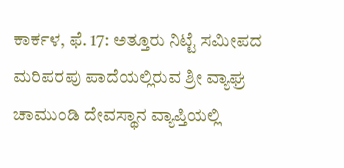ಕಾರ್ಕಳ, ಫೆ. 17: ಅತ್ತೂರು ನಿಟ್ಟೆ ಸಮೀಪದ ಮರಿಪರಪು ಪಾದೆಯಲ್ಲಿರುವ ಶ್ರೀ ವ್ಯಾಘ್ರ ಚಾಮುಂಡಿ ದೇವಸ್ಥಾನ ವ್ಯಾಪ್ತಿಯಲ್ಲಿ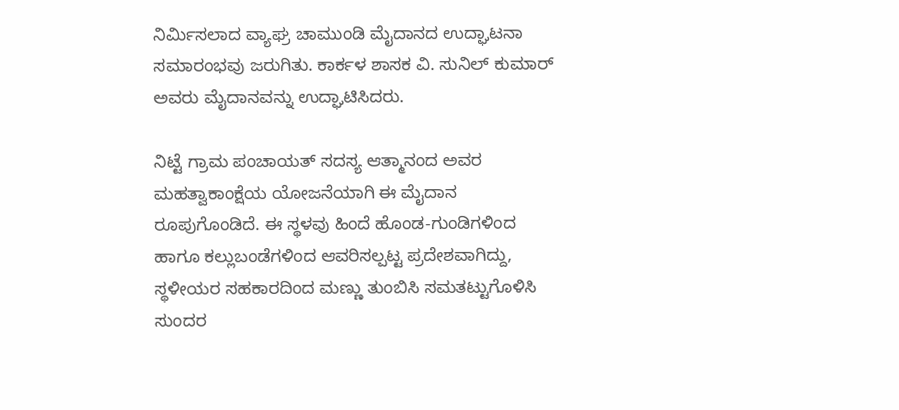ನಿರ್ಮಿಸಲಾದ ವ್ಯಾಘ್ರ ಚಾಮುಂಡಿ ಮೈದಾನದ ಉದ್ಘಾಟನಾ ಸಮಾರಂಭವು ಜರುಗಿತು. ಕಾರ್ಕಳ ಶಾಸಕ ವಿ. ಸುನಿಲ್ ಕುಮಾರ್ ಅವರು ಮೈದಾನವನ್ನು ಉದ್ಘಾಟಿಸಿದರು.

ನಿಟ್ಟೆ ಗ್ರಾಮ ಪಂಚಾಯತ್ ಸದಸ್ಯ ಆತ್ಮಾನಂದ ಅವರ ಮಹತ್ವಾಕಾಂಕ್ಷೆಯ ಯೋಜನೆಯಾಗಿ ಈ ಮೈದಾನ ರೂಪುಗೊಂಡಿದೆ. ಈ ಸ್ಥಳವು ಹಿಂದೆ ಹೊಂಡ-ಗುಂಡಿಗಳಿಂದ ಹಾಗೂ ಕಲ್ಲುಬಂಡೆಗಳಿಂದ ಆವರಿಸಲ್ಪಟ್ಟ ಪ್ರದೇಶವಾಗಿದ್ದು, ಸ್ಥಳೀಯರ ಸಹಕಾರದಿಂದ ಮಣ್ಣು ತುಂಬಿಸಿ ಸಮತಟ್ಟುಗೊಳಿಸಿ ಸುಂದರ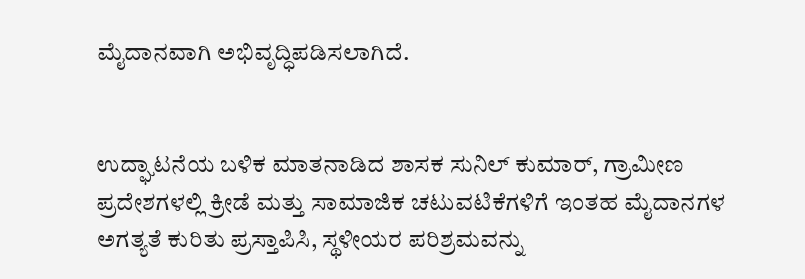ಮೈದಾನವಾಗಿ ಅಭಿವೃದ್ಧಿಪಡಿಸಲಾಗಿದೆ.


ಉದ್ಘಾಟನೆಯ ಬಳಿಕ ಮಾತನಾಡಿದ ಶಾಸಕ ಸುನಿಲ್ ಕುಮಾರ್, ಗ್ರಾಮೀಣ ಪ್ರದೇಶಗಳಲ್ಲಿ ಕ್ರೀಡೆ ಮತ್ತು ಸಾಮಾಜಿಕ ಚಟುವಟಿಕೆಗಳಿಗೆ ಇಂತಹ ಮೈದಾನಗಳ ಅಗತ್ಯತೆ ಕುರಿತು ಪ್ರಸ್ತಾಪಿಸಿ, ಸ್ಥಳೀಯರ ಪರಿಶ್ರಮವನ್ನು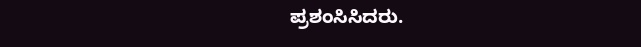ಪ್ರಶಂಸಿಸಿದರು.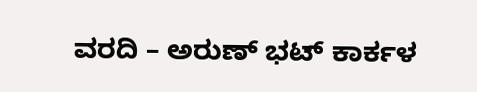ವರದಿ – ಅರುಣ್ ಭಟ್ ಕಾರ್ಕಳ